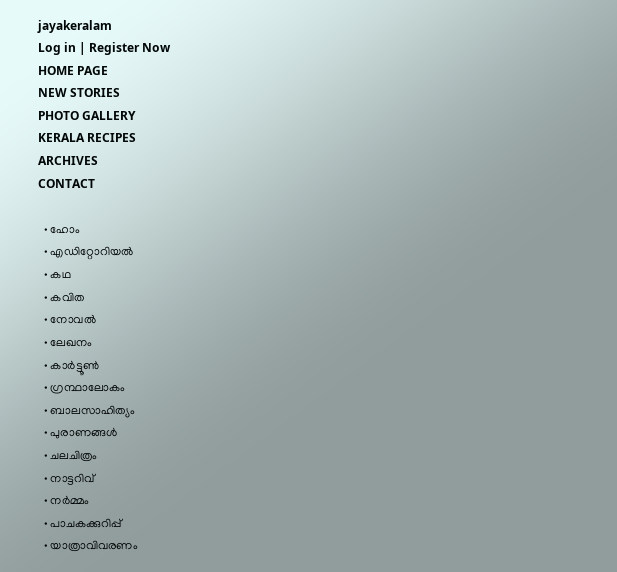jayakeralam
Log in | Register Now
HOME PAGE
NEW STORIES
PHOTO GALLERY
KERALA RECIPES
ARCHIVES
CONTACT

  • ഹോം
  • എഡിറ്റോറിയല്‍
  • കഥ
  • കവിത
  • നോവല്‍
  • ലേഖനം
  • കാര്‍ട്ടൂണ്‍
  • ഗ്രന്ഥാലോകം
  • ബാലസാഹിത്യം
  • പുരാണങ്ങള്‍
  • ചലചിത്രം
  • നാട്ടറിവ്‌
  • നര്‍മ്മം
  • പാചകക്കുറിപ്പ്‌
  • യാത്രാവിവരണം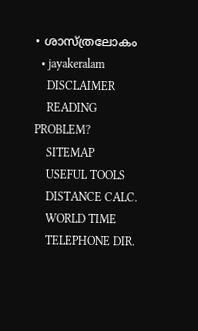• ശാസ്ത്രലോകം
  • jayakeralam
    DISCLAIMER
    READING PROBLEM?
    SITEMAP
    USEFUL TOOLS
    DISTANCE CALC.
    WORLD TIME
    TELEPHONE DIR.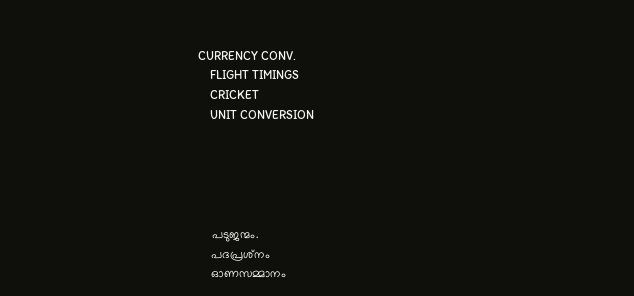CURRENCY CONV.
    FLIGHT TIMINGS
    CRICKET
    UNIT CONVERSION





    പടുജന്മം.
    പദപ്രശ്‌നം
    ഓണസമ്മാനം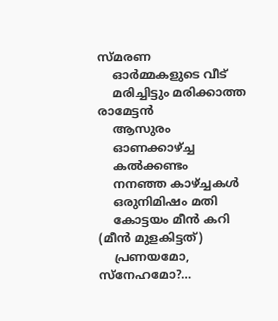സ്മരണ
    ഓര്‍മ്മകളുടെ വീട്‌
    മരിച്ചിട്ടും മരിക്കാത്ത രാമേട്ടന്‍
    ആസുരം
    ഓണക്കാഴ്ച്ച
    കല്‍ക്കണ്ടം
    നനഞ്ഞ കാഴ്ച്ചകള്‍
    ഒരുനിമിഷം മതി
    കോട്ടയം മീന്‍ കറി (മീന്‍ മുളകിട്ടത്‌)
    പ്രണയമോ, സ്നേഹമോ?…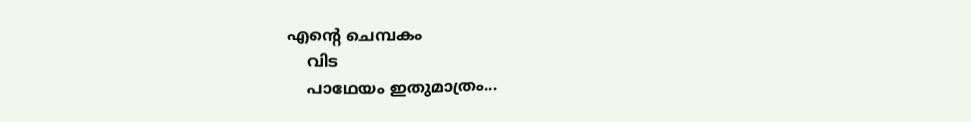എന്റെ ചെമ്പകം
    വിട
    പാഥേയം ഇതുമാത്രം...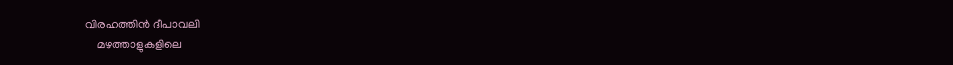വിരഹത്തിന്‍ ദീപാവലി
    മഴത്താളുകളിലെ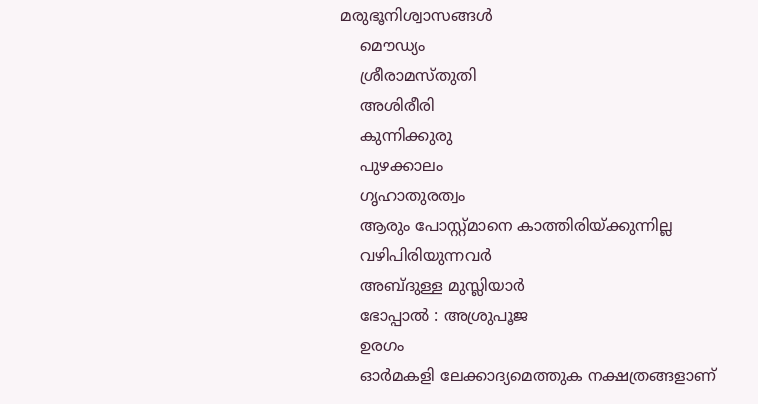മരുഭൂനിശ്വാസങ്ങള്‍
    മൌഡ്യം
    ശ്രീരാമസ്തുതി
    അശിരീരി
    കുന്നിക്കുരു
    പുഴക്കാലം
    ഗൃഹാതുരത്വം
    ആരും പോസ്റ്റ്മാനെ കാത്തിരിയ്ക്കുന്നില്ല
    വഴിപിരിയുന്നവര്‍
    അബ്ദുള്ള മുസ്ലിയാര്‍
    ഭോപ്പാല്‍ : അശ്രുപൂജ
    ഉരഗം
    ഓര്‍മകളി ലേക്കാദ്യമെത്തുക നക്ഷത്രങ്ങളാണ്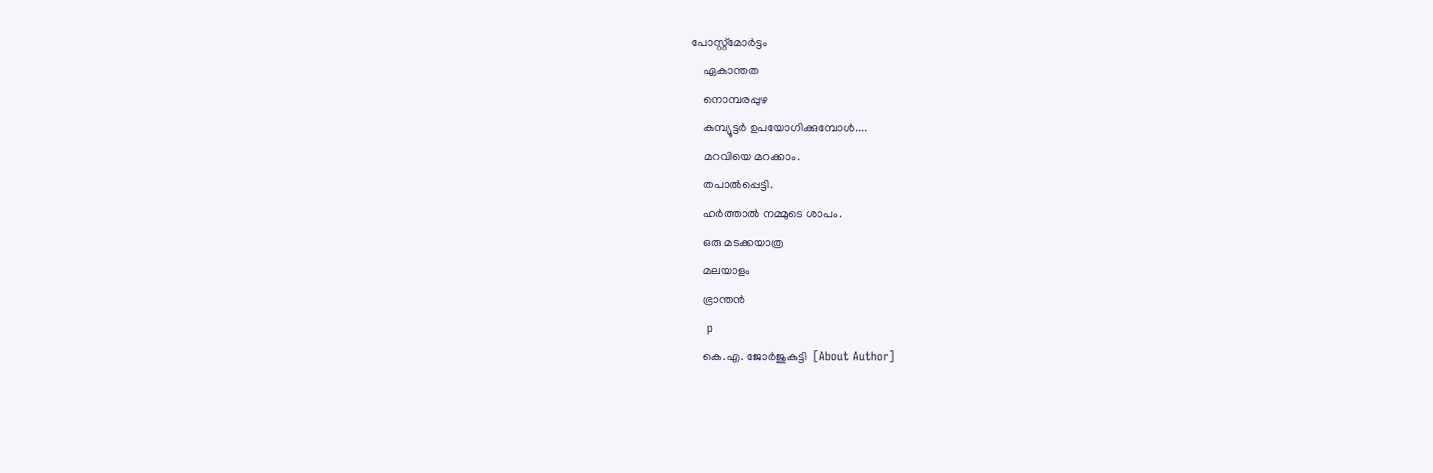പോസ്റ്റ്‌മോര്‍ട്ടം
    ഏകാന്തത
    നൊമ്പരപ്പുഴ
    കമ്പ്യൂട്ടര്‍ ഉപയോഗിക്കുമ്പോള്‍....
    മറവിയെ മറക്കാം.
    തപാല്‍പ്പെട്ടി.
    ഹര്‍ത്താല്‍ നമ്മുടെ ശാപം.
    ഒരു മടക്കയാത്ര
    മലയാളം
    ഭ്രാന്തന്‍
    p
    കെ.എ. ജോര്‍ജുകുട്ടി  [About Author]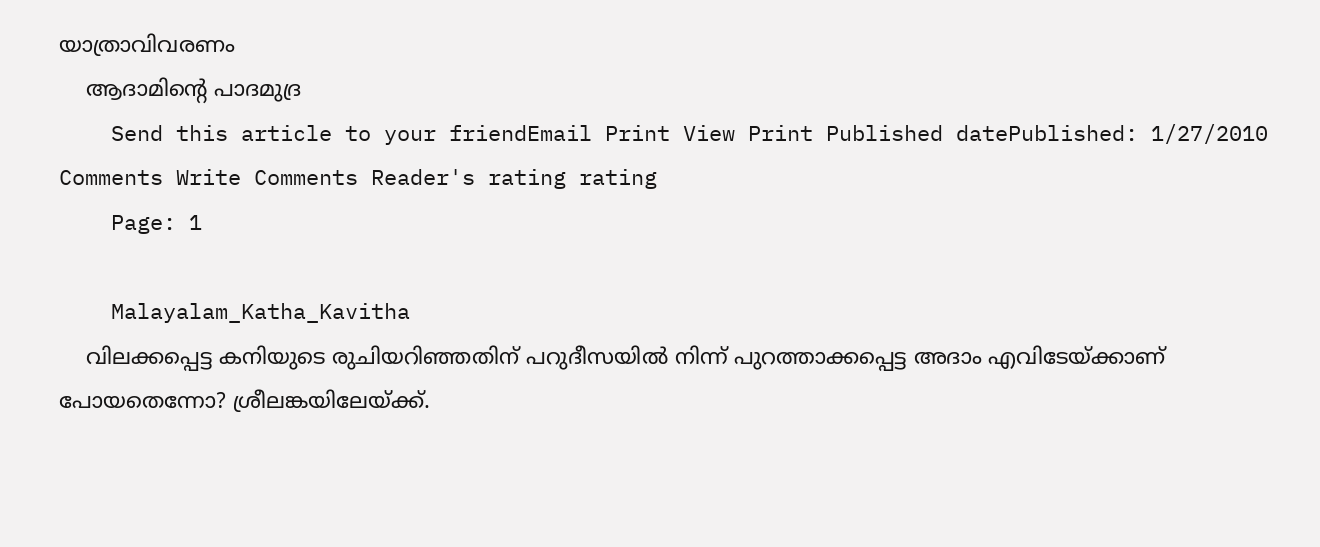യാത്രാവിവരണം
    ആദാമിന്റെ പാദമുദ്ര
    Send this article to your friendEmail Print View Print Published datePublished: 1/27/2010 Comments Write Comments Reader's rating rating
    Page: 1

    Malayalam_Katha_Kavitha
    വിലക്കപ്പെട്ട കനിയുടെ രുചിയറിഞ്ഞതിന് പറുദീസയില്‍ നിന്ന് പുറത്താക്കപ്പെട്ട അദാം എവിടേയ്ക്കാണ് പോയതെന്നോ? ശ്രീലങ്കയിലേയ്ക്ക്.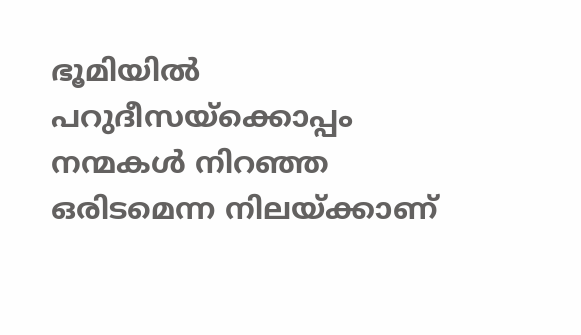ഭൂമിയില്‍ പറുദീസയ്ക്കൊപ്പം നന്മകള്‍ നിറഞ്ഞ ഒരിടമെന്ന നിലയ്ക്കാണ്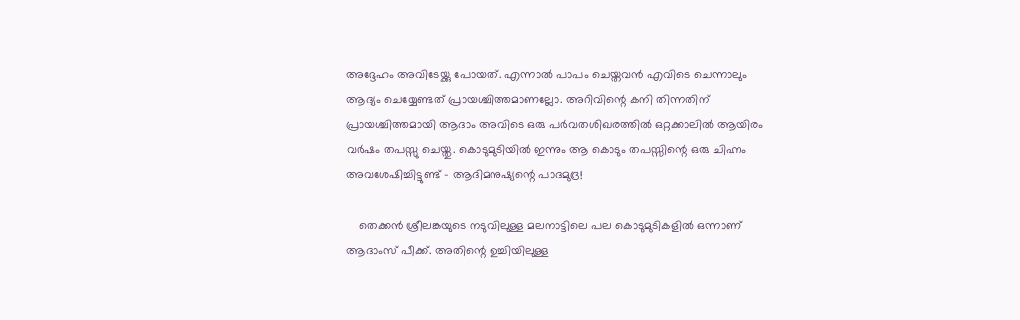അദ്ദേഹം അവിടേയ്ക്കു പോയത്. എന്നാല്‍ പാപം ചെയ്തവന്‍ എവിടെ ചെന്നാലും ആദ്യം ചെയ്യേണ്ടത് പ്രായശ്ചിത്തമാണല്ലോ. അറിവിന്റെ കനി തിന്നതിന് പ്രായശ്ചിത്തമായി ആദാം അവിടെ ഒരു പര്‍വതശിഖരത്തില്‍ ഒറ്റക്കാലില്‍ ആയിരം വര്‍ഷം തപസ്സു ചെയ്തു. കൊടുമുടിയില്‍ ഇന്നും ആ കൊടും തപസ്സിന്റെ ഒരു ചിഹ്നം അവശേഷിച്ചിട്ടുണ്ട് - ആദിമനുഷ്യന്റെ പാദമുദ്ര!

    തെക്കന്‍ ശ്രീലങ്കയുടെ നടുവിലുള്ള മലനാട്ടിലെ പല കൊടുമുടികളില്‍ ഒന്നാണ് ആദാംസ് പീക്ക്. അതിന്റെ ഉച്ചിയിലുള്ള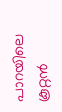പാറയിലെ കൂറ്റന്‍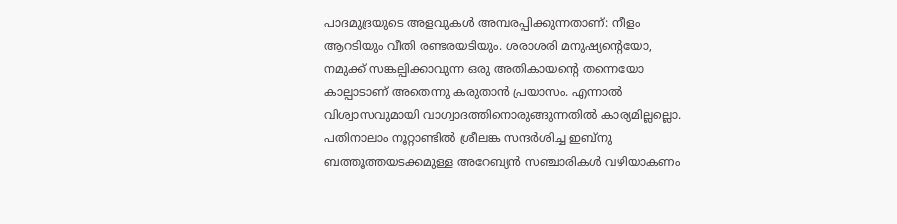പാദമുദ്രയുടെ അളവുകള്‍ അമ്പരപ്പിക്കുന്നതാണ്: നീളം ആറടിയും വീതി രണ്ടരയടിയും. ശരാശരി മനുഷ്യന്റെയോ, നമുക്ക് സങ്കല്പിക്കാവുന്ന ഒരു അതികായന്റെ തന്നെയോ കാല്പാടാണ് അതെന്നു കരുതാന്‍ പ്രയാസം. എന്നാല്‍ വിശ്വാസവുമായി വാഗ്വാദത്തിനൊരുങ്ങുന്നതില്‍ കാര്യമില്ലല്ലൊ. പതിനാലാം നൂറ്റാണ്ടില്‍ ശ്രീലങ്ക സന്ദര്‍ശിച്ച ഇബ്നു ബത്തൂത്തയടക്കമുള്ള അറേബ്യന്‍ സഞ്ചാരികള്‍ വഴിയാകണം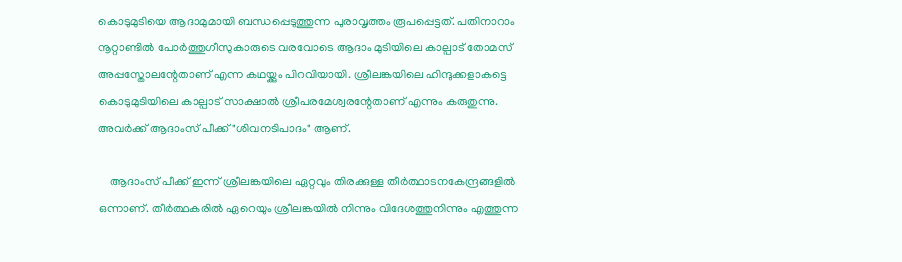കൊടുമുടിയെ ആദാമുമായി ബന്ധപ്പെടുത്തുന്ന പുരാവൃത്തം രൂപപ്പെട്ടത്. പതിനാറാം നൂറ്റാണ്ടില്‍ പോര്‍ത്തുഗീസുകാരുടെ വരവോടെ ആദാം മുടിയിലെ കാല്പാട് തോമസ് അപ്പസ്തോലന്റേതാണ് എന്ന കഥയ്ക്കും പിറവിയായി. ശ്രീലങ്കയിലെ ഹിന്ദുക്കളാകട്ടെ കൊടുമുടിയിലെ കാല്പാട് സാക്ഷാല്‍ ശ്രീപരമേശ്വരന്റേതാണ് എന്നും കരുതുന്നു. അവര്‍ക്ക് ആദാംസ് പീക്ക് "ശിവനടിപാദം" ആണ്.

    ആദാംസ് പീക്ക് ഇന്ന് ശ്രീലങ്കയിലെ ഏറ്റവും തിരക്കുള്ള തീര്‍ത്ഥാടനകേന്ദ്രങ്ങളില്‍ ഒന്നാണ്. തീര്‍ത്ഥകരില്‍ ഏറെയും ശ്രീലങ്കയില്‍ നിന്നും വിദേശത്തുനിന്നും എത്തുന്ന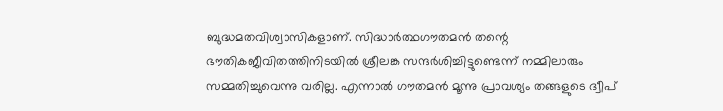ബുദ്ധമതവിശ്വാസികളാണ്. സിദ്ധാര്‍ത്ഥഗൗതമന്‍ തന്റെ ഭൗതികജീവിതത്തിനിടയില്‍ ശ്രീലങ്ക സന്ദര്‍ശിച്ചിട്ടുണ്ടെന്ന് നമ്മിലാരും സമ്മതിച്ചുവെന്നു വരില്ല. എന്നാല്‍ ഗൗതമന്‍ മൂന്നു പ്രാവശ്യം തങ്ങളുടെ ദ്വീപ്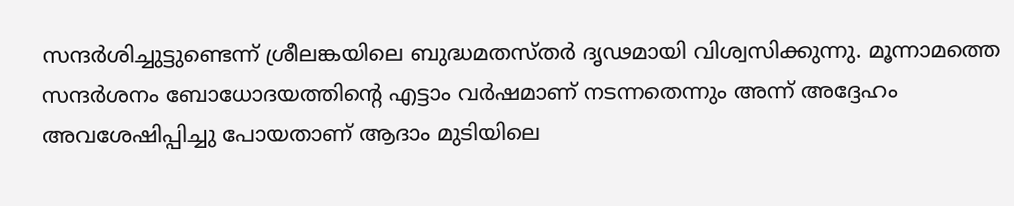സന്ദര്‍ശിച്ചുട്ടുണ്ടെന്ന് ശ്രീലങ്കയിലെ ബുദ്ധമതസ്തര്‍ ദൃഢമായി വിശ്വസിക്കുന്നു. മൂന്നാമത്തെ സന്ദര്‍ശനം ബോധോദയത്തിന്റെ എട്ടാം വര്‍ഷമാണ് നടന്നതെന്നും അന്ന് അദ്ദേഹം അവശേഷിപ്പിച്ചു പോയതാണ് ആദാം മുടിയിലെ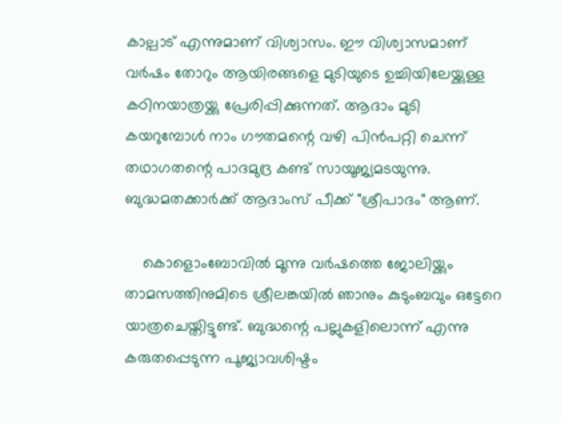കാല്പാട് എന്നുമാണ് വിശ്വാസം. ഈ വിശ്വാസമാണ് വര്‍ഷം തോറും ആയിരങ്ങളെ മുടിയുടെ ഉച്ചിയിലേയ്ക്കുള്ള കഠിനയാത്രയ്ക്കു പ്രേരിപ്പിക്കുന്നത്. ആദാം മുടി കയറുമ്പോള്‍ നാം ഗൗതമന്റെ വഴി പിന്‍പറ്റി ചെന്ന് തഥാഗതന്റെ പാദമുദ്ര കണ്ട് സായൂജ്യമടയുന്നു. ബുദ്ധമതക്കാര്‍ക്ക് ആദാംസ് പീക്ക് "ശ്രീപാദം" ആണ്.

    കൊളൊംബോവില്‍ മൂന്നു വര്‍ഷത്തെ ജോലിയ്ക്കും താമസത്തിനുമിടെ ശ്രീലങ്കയില്‍ ഞാനും കുടുംബവും ഒട്ടേറെ യാത്രചെയ്തിട്ടുണ്ട്. ബുദ്ധന്റെ പല്ലുകളിലൊന്ന് എന്നു കരുതപ്പെടുന്ന പൂജ്യാവശിഷ്ടം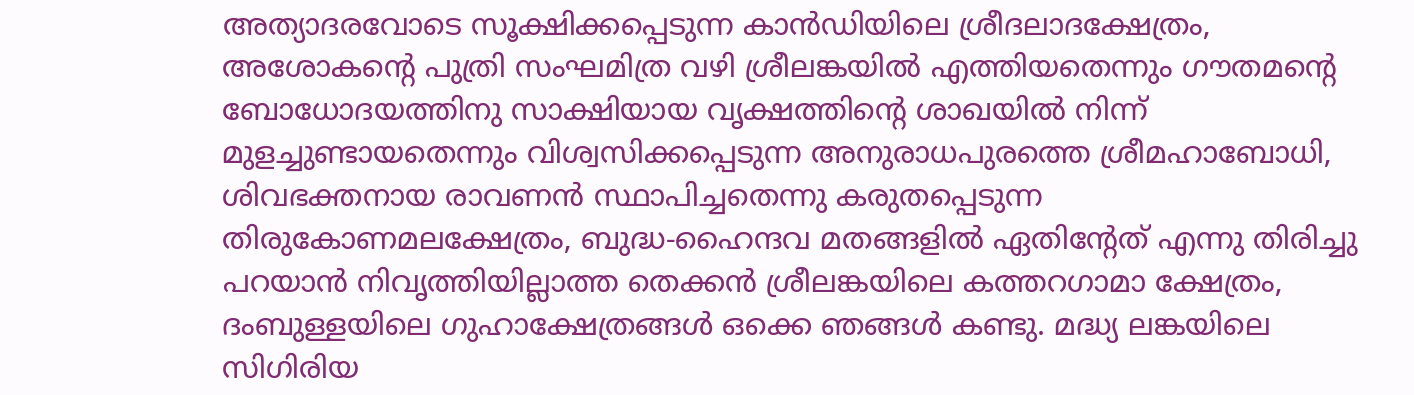അത്യാദരവോടെ സൂക്ഷിക്കപ്പെടുന്ന കാന്‍ഡിയിലെ ശ്രീദലാദക്ഷേത്രം, അശോകന്റെ പുത്രി സംഘമിത്ര വഴി ശ്രീലങ്കയില്‍ എത്തിയതെന്നും ഗൗതമന്റെ ബോധോദയത്തിനു സാക്ഷിയായ വൃക്ഷത്തിന്റെ ശാഖയില്‍ നിന്ന് മുളച്ചുണ്ടായതെന്നും വിശ്വസിക്കപ്പെടുന്ന അനുരാധപുരത്തെ ശ്രീമഹാബോധി, ശിവഭക്തനായ രാവണന്‍ സ്ഥാപിച്ചതെന്നു കരുതപ്പെടുന്ന തിരുകോണമലക്ഷേത്രം, ബുദ്ധ-ഹൈന്ദവ മതങ്ങളില്‍ ഏതിന്റേത് എന്നു തിരിച്ചു പറയാന്‍ നിവൃത്തിയില്ലാത്ത തെക്കന്‍ ശ്രീലങ്കയിലെ കത്തറഗാമാ ക്ഷേത്രം, ദംബുള്ളയിലെ ഗുഹാക്ഷേത്രങ്ങള്‍ ഒക്കെ ഞങ്ങള്‍ കണ്ടു. മദ്ധ്യ ലങ്കയിലെ സിഗിരിയ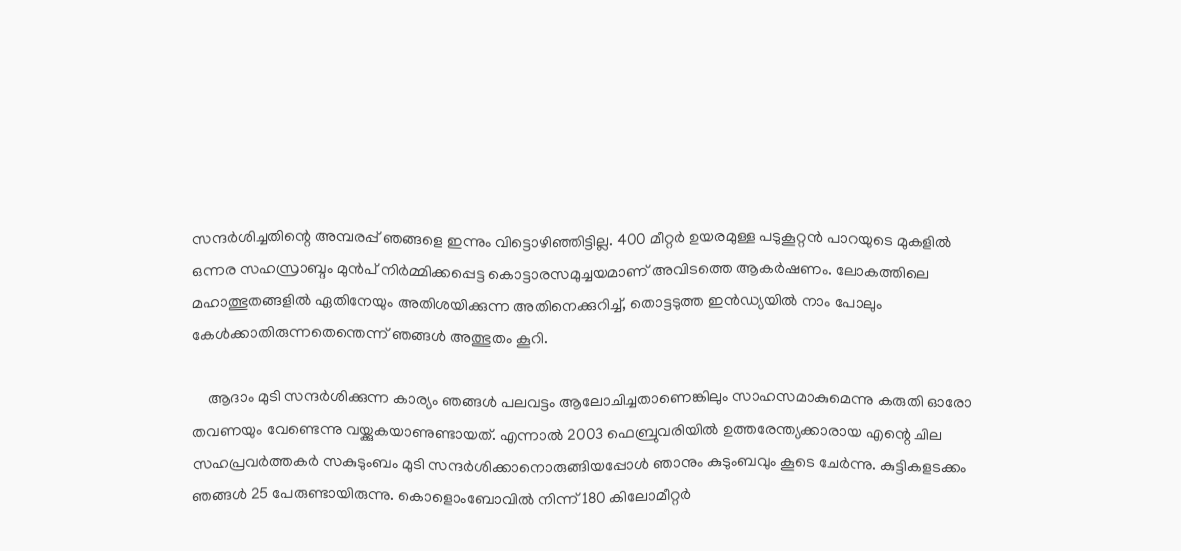സന്ദര്‍ശിച്ചതിന്റെ അമ്പരപ്പ് ഞങ്ങളെ ഇന്നും വിട്ടൊഴിഞ്ഞിട്ടില്ല. 400 മീറ്റര്‍ ഉയരമുള്ള പടുകൂറ്റന്‍ പാറയുടെ മുകളില്‍ ഒന്നര സഹസ്രാബ്ദം മുന്‍പ് നിര്‍മ്മിക്കപ്പെട്ട കൊട്ടാരസമുച്ചയമാണ് അവിടത്തെ ആകര്‍ഷണം. ലോകത്തിലെ മഹാത്ഭുതങ്ങളില്‍ ഏതിനേയും അതിശയിക്കുന്ന അതിനെക്കുറിച്ച്, തൊട്ടടുത്ത ഇന്‍ഡ്യയില്‍ നാം പോലും കേള്‍ക്കാതിരുന്നതെന്തെന്ന് ഞങ്ങള്‍ അത്ഭുതം കൂറി.

    ആദാം മുടി സന്ദര്‍ശിക്കുന്ന കാര്യം ഞങ്ങള്‍ പലവട്ടം ആലോചിച്ചതാണെങ്കിലും സാഹസമാകുമെന്നു കരുതി ഓരോ തവണയും വേണ്ടെന്നു വയ്ക്കുകയാണുണ്ടായത്. എന്നാല്‍ 2003 ഫെബ്രുവരിയില്‍ ഉത്തരേന്ത്യക്കാരായ എന്റെ ചില സഹപ്രവര്‍ത്തകര്‍ സകുടുംബം മുടി സന്ദര്‍ശിക്കാനൊരുങ്ങിയപ്പോള്‍ ഞാനും കുടുംബവും കൂടെ ചേര്‍ന്നു. കുട്ടികളടക്കം ഞങ്ങള്‍ 25 പേരുണ്ടായിരുന്നു. കൊളൊംബോവില്‍ നിന്ന് 180 കിലോമീറ്റര്‍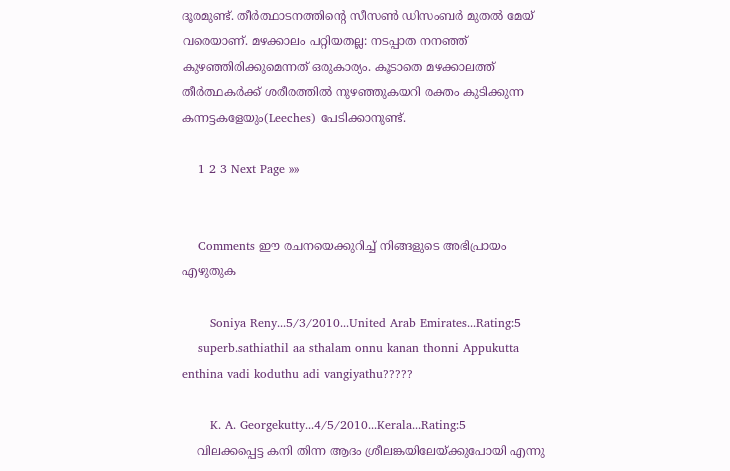ദൂരമുണ്ട്. തീര്‍ത്ഥാടനത്തിന്റെ സീസണ്‍ ഡിസംബര്‍ മുതല്‍ മേയ് വരെയാണ്. മഴക്കാലം പറ്റിയതല്ല: നടപ്പാത നനഞ്ഞ് കുഴഞ്ഞിരിക്കുമെന്നത് ഒരുകാര്യം. കൂടാതെ മഴക്കാലത്ത് തീര്‍ത്ഥകര്‍ക്ക് ശരീരത്തില്‍ നുഴഞ്ഞുകയറി രക്തം കുടിക്കുന്ന കന്നട്ടകളേയും(Leeches) പേടിക്കാനുണ്ട്.

    1 2 3 Next Page »»


    Comments ഈ രചനയെക്കുറിച്ച്‌ നിങ്ങളുടെ അഭിപ്രായം എഴുതുക

       Soniya Reny...5/3/2010...United Arab Emirates...Rating:5
    superb.sathiathil aa sthalam onnu kanan thonni Appukutta enthina vadi koduthu adi vangiyathu?????

       K. A. Georgekutty...4/5/2010...Kerala...Rating:5
    വിലക്കപ്പെട്ട കനി തിന്ന ആദം ശ്രീലങ്കയിലേയ്ക്കുപോയി എന്നു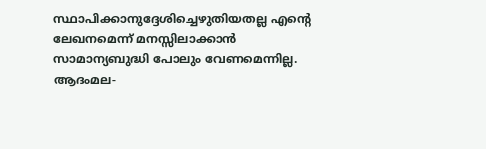സ്ഥാപിക്കാനുദ്ദേശിച്ചെഴുതിയതല്ല എന്റെ ലേഖനമെന്ന് മനസ്സിലാക്കാന്‍ സാമാന്യബുദ്ധി പോലും വേണമെന്നില്ല. ആദംമല-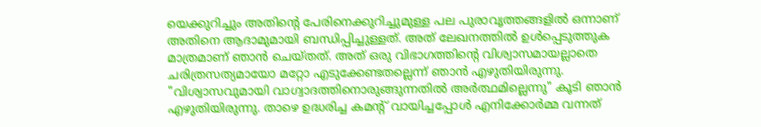യെക്കുറിച്ചും അതിന്റെ പേരിനെക്കുറിച്ചുമുള്ള പല പുരാവൃത്തങ്ങളില്‍ ഒന്നാണ്‌ അതിനെ ആദാമുമായി ബന്ധിപ്പിച്ചുള്ളത്. അത് ലേഖനത്തില്‍ ഉള്‍പ്പെടുത്തുക മാത്രമാണ്‌ ഞാന്‍ ചെയ്തത്. അത് ഒരു വിഭാഗത്തിന്റെ വിശ്വാസമായല്ലാതെ ചരിത്രസത്യമായോ മറ്റോ എടുക്കേണ്ടതല്ലെന്ന് ഞാന്‍ എഴുതിയിരുന്നു. "വിശ്വാസവുമായി വാഗ്വാദത്തിനൊരുങ്ങുന്നതില്‍ അര്‍ത്ഥമില്ലെന്നു" കൂടി ഞാന്‍ എഴുതിയിരുന്നു. താഴെ ഉദ്ധരിച്ച കമന്റ് വായിച്ചപ്പോള്‍ എനിക്കോര്‍മ്മ വന്നത്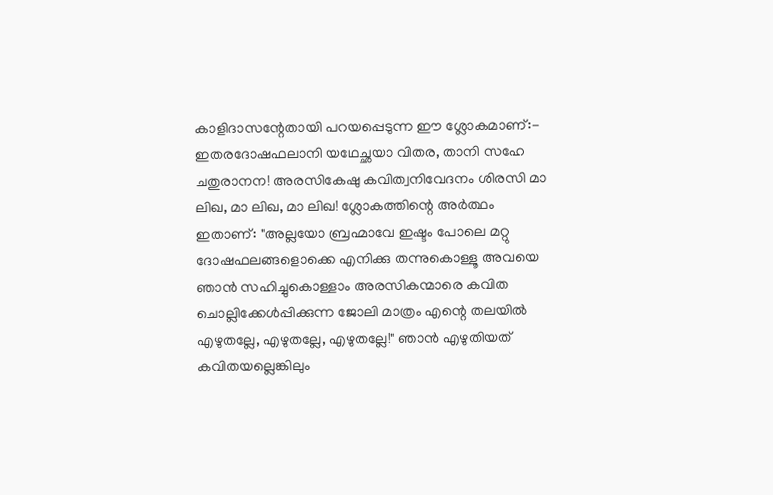കാളിദാസന്റേതായി പറയപ്പെടുന്ന ഈ ശ്ലോകമാണ്‌:- ഇതരദോഷഫലാനി യഥേച്ഛയാ വിതര, താനി സഹേ ചതുരാനന! അരസികേഷു കവിത്വനിവേദനം ശിരസി മാ ലിഖ, മാ ലിഖ, മാ ലിഖ! ശ്ലോകത്തിന്റെ അര്‍ത്ഥം ഇതാണ്‌: "അല്ലയോ ബ്രഹ്മാവേ ഇഷ്ടം പോലെ മറ്റു ദോഷഫലങ്ങളൊക്കെ എനിക്കു തന്നുകൊള്ളൂ അവയെ ഞാന്‍ സഹിച്ചുകൊള്ളാം അരസികന്മാരെ കവിത ചൊല്ലിക്കേള്‍പ്പിക്കുന്ന ജോലി മാത്രം എന്റെ തലയില്‍ എഴുതല്ലേ, എഴുതല്ലേ, എഴുതല്ലേ!" ഞാന്‍ എഴുതിയത് കവിതയല്ലെങ്കിലും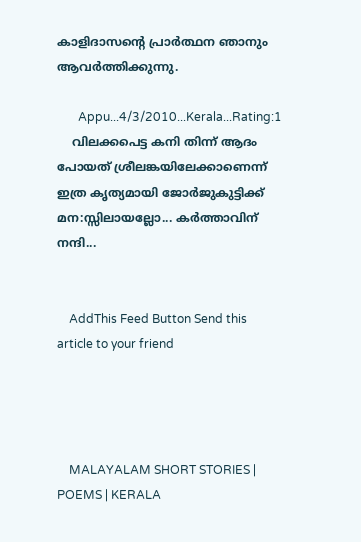കാളിദാസന്റെ പ്രാര്‍ത്ഥന ഞാനും ആവര്‍ത്തിക്കുന്നു.

       Appu...4/3/2010...Kerala...Rating:1
    വിലക്കപെട്ട കനി തിന്ന് ആദം പോയത്‌ ശ്രീലങ്കയിലേക്കാണെന്ന്‌ ഇത്ര കൃത്യമായി ജോര്‍ജുകുട്ടിക്ക്‌ മന:സ്സിലായല്ലോ... കര്‍ത്താവിന്‌ നന്ദി...


    AddThis Feed Button Send this article to your friend




    MALAYALAM SHORT STORIES | POEMS | KERALA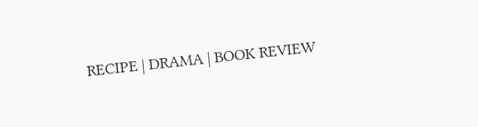RECIPE | DRAMA | BOOK REVIEW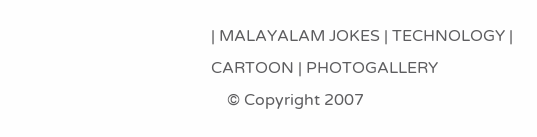| MALAYALAM JOKES | TECHNOLOGY | CARTOON | PHOTOGALLERY
    © Copyright 2007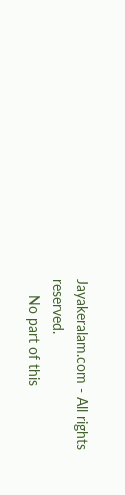Jayakeralam.com - All rights reserved.
    No part of this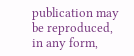publication may be reproduced, in any form,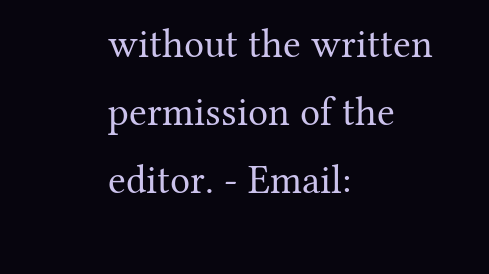without the written permission of the editor. - Email: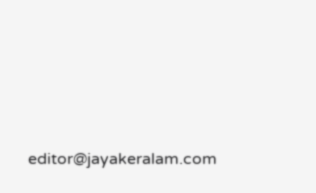editor@jayakeralam.com